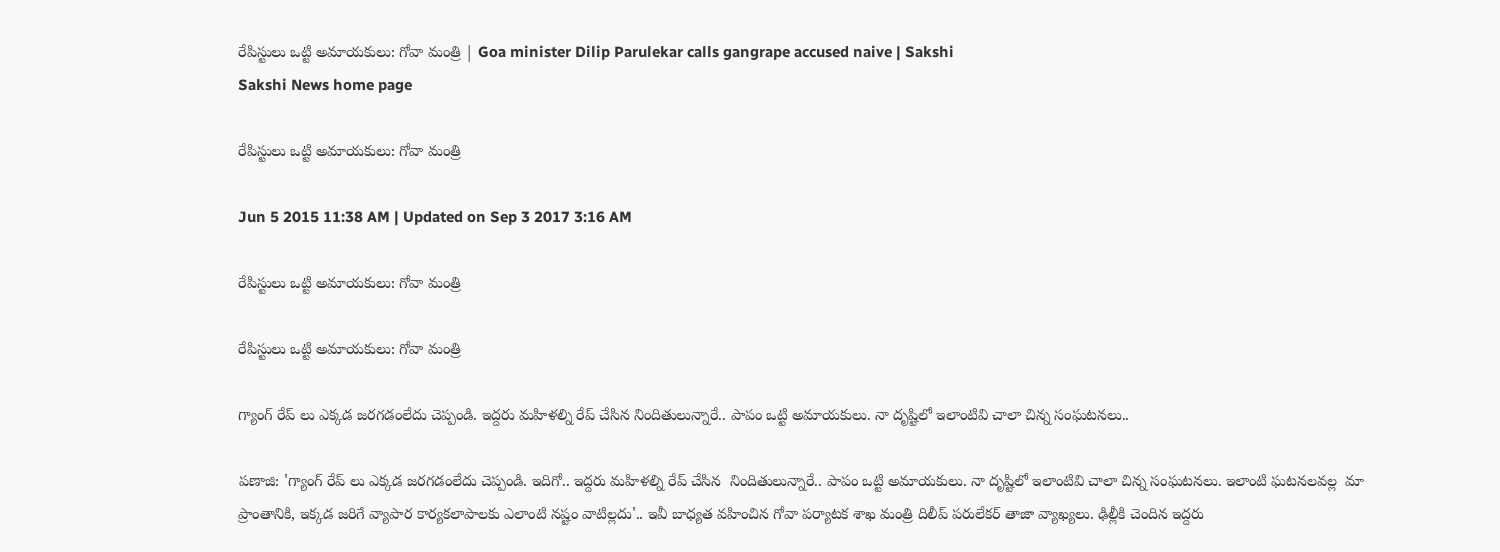రేపిస్టులు ఒట్టి అమాయకులు: గోవా మంత్రి | Goa minister Dilip Parulekar calls gangrape accused naive | Sakshi
Sakshi News home page

రేపిస్టులు ఒట్టి అమాయకులు: గోవా మంత్రి

Jun 5 2015 11:38 AM | Updated on Sep 3 2017 3:16 AM

రేపిస్టులు ఒట్టి అమాయకులు: గోవా మంత్రి

రేపిస్టులు ఒట్టి అమాయకులు: గోవా మంత్రి

గ్యాంగ్ రేప్ లు ఎక్కడ జరగడంలేదు చెప్పండి. ఇద్దరు మహిళల్ని రేప్ చేసిన నిందితులున్నారే.. పాపం ఒట్టి అమాయకులు. నా దృష్టిలో ఇలాంటివి చాలా చిన్న సంఘటనలు..

పణాజి: 'గ్యాంగ్ రేప్ లు ఎక్కడ జరగడంలేదు చెప్పండి. ఇదిగో.. ఇద్దరు మహిళల్ని రేప్ చేసిన  నిందితులున్నారే.. పాపం ఒట్టి అమాయకులు. నా దృష్టిలో ఇలాంటివి చాలా చిన్న సంఘటనలు. ఇలాంటి ఘటనలవల్ల  మా ప్రాంతానికి, ఇక్కడ జరిగే వ్యాపార కార్యకలాపాలకు ఎలాంటి నష్టం వాటిల్లదు'.. ఇవీ బాధ్యత వహించిన గోవా పర్యాటక శాఖ మంత్రి దిలీప్ పరులేకర్ తాజా వ్యాఖ్యలు. ఢిల్లీకి చెందిన ఇద్దరు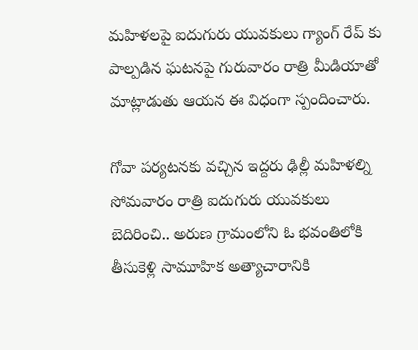మహిళలపై ఐదుగురు యువకులు గ్యాంగ్ రేప్ కు పాల్పడిన ఘటనపై గురువారం రాత్రి మీడియాతో మాట్లాడుతు ఆయన ఈ విధంగా స్పందించారు.

గోవా పర్యటనకు వచ్చిన ఇద్దరు ఢిల్లీ మహిళల్ని సోమవారం రాత్రి ఐదుగురు యువకులు బెదిరించి.. అరుణ గ్రామంలోని ఓ భవంతిలోకి తీసుకెళ్లి సామూహిక అత్యాచారానికి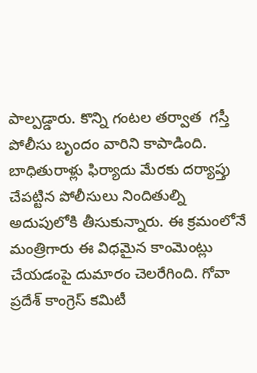పాల్పడ్డారు. కొన్ని గంటల తర్వాత  గస్తీ పోలీసు బృందం వారిని కాపాడింది. బాధితురాళ్లు ఫిర్యాదు మేరకు దర్యాప్తు చేపట్టిన పోలీసులు నిందితుల్ని అదుపులోకి తీసుకున్నారు. ఈ క్రమంలోనే మంత్రిగారు ఈ విధమైన కాంమెంట్లు చేయడంపై దుమారం చెలరేగింది. గోవా ప్రదేశ్ కాంగ్రెస్ కమిటీ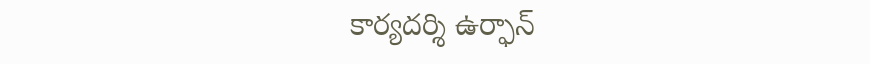కార్యదర్శి ఉర్ఫాన్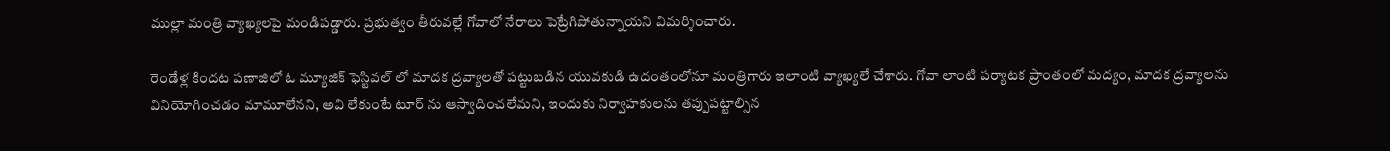ముల్లా మంత్రి వ్యాఖ్యలపై మండిపడ్డారు. ప్రభుత్వం తీరువల్లే గోవాలో నేరాలు పెట్రేగిపోతున్నాయని విమర్శించారు.

రెండేళ్ల కిందట పణాజిలో ఓ మ్యూజిక్ ఫెస్టివల్ లో మాదక ద్రవ్యాలతో పట్టుబడిన యువకుడి ఉదంతంలోనూ మంత్రిగారు ఇలాంటి వ్యాఖ్యలే చేశారు. గోవా లాంటి పర్యాటక ప్రాంతంలో మద్యం, మాదక ద్రవ్యాలను వినియోగించడం మామూలేనని, అవి లేకుంటే టూర్ ను ఆస్వాదించలేమని, ఇందుకు నిర్వాహకులను తప్పుపట్టాల్సిన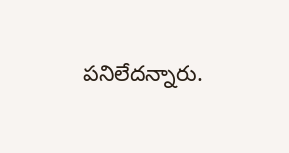పనిలేదన్నారు.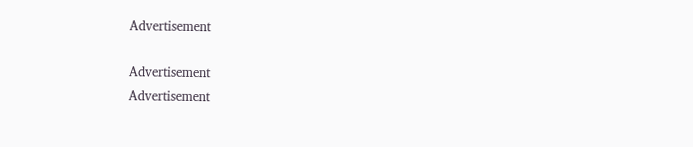Advertisement

Advertisement
Advertisement